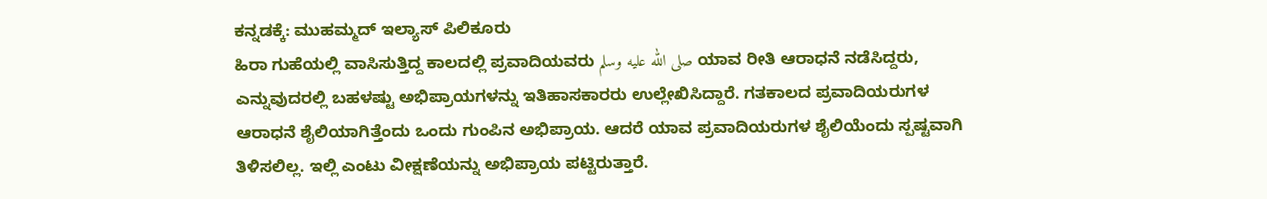ಕನ್ನಡಕ್ಕೆ: ಮುಹಮ್ಮದ್ ಇಲ್ಯಾಸ್ ಪಿಲಿಕೂರು
ಹಿರಾ ಗುಹೆಯಲ್ಲಿ ವಾಸಿಸುತ್ತಿದ್ದ ಕಾಲದಲ್ಲಿ ಪ್ರವಾದಿಯವರು صلى الله عليه وسلم ಯಾವ ರೀತಿ ಆರಾಧನೆ ನಡೆಸಿದ್ದರು, ಎನ್ನುವುದರಲ್ಲಿ ಬಹಳಷ್ಟು ಅಭಿಪ್ರಾಯಗಳನ್ನು ಇತಿಹಾಸಕಾರರು ಉಲ್ಲೇಖಿಸಿದ್ದಾರೆ. ಗತಕಾಲದ ಪ್ರವಾದಿಯರುಗಳ ಆರಾಧನೆ ಶೈಲಿಯಾಗಿತ್ತೆಂದು ಒಂದು ಗುಂಪಿನ ಅಭಿಪ್ರಾಯ. ಆದರೆ ಯಾವ ಪ್ರವಾದಿಯರುಗಳ ಶೈಲಿಯೆಂದು ಸ್ಪಷ್ಟವಾಗಿ ತಿಳಿಸಲಿಲ್ಲ. ಇಲ್ಲಿ ಎಂಟು ವೀಕ್ಷಣೆಯನ್ನು ಅಭಿಪ್ರಾಯ ಪಟ್ಟಿರುತ್ತಾರೆ.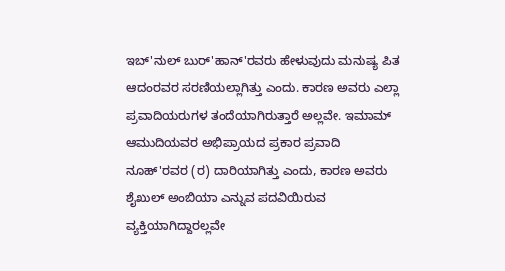ಇಬ್'ನುಲ್ ಬುರ್'ಹಾನ್'ರವರು ಹೇಳುವುದು ಮನುಷ್ಯ ಪಿತ ಆದಂರವರ ಸರಣಿಯಲ್ಲಾಗಿತ್ತು ಎಂದು. ಕಾರಣ ಅವರು ಎಲ್ಲಾ ಪ್ರವಾದಿಯರುಗಳ ತಂದೆಯಾಗಿರುತ್ತಾರೆ ಅಲ್ಲವೇ. ಇಮಾಮ್ ಆಮುದಿಯವರ ಅಭಿಪ್ರಾಯದ ಪ್ರಕಾರ ಪ್ರವಾದಿ ನೂಹ್'ರವರ (ರ) ದಾರಿಯಾಗಿತ್ತು ಎಂದು, ಕಾರಣ ಅವರು ಶೈಖುಲ್ ಅಂಬಿಯಾ ಎನ್ನುವ ಪದವಿಯಿರುವ ವ್ಯಕ್ತಿಯಾಗಿದ್ದಾರಲ್ಲವೇ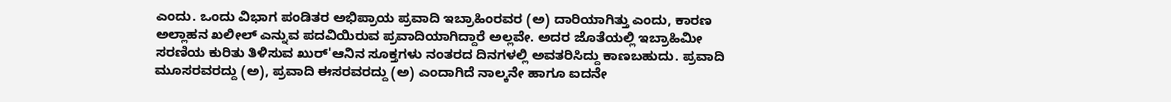ಎಂದು. ಒಂದು ವಿಭಾಗ ಪಂಡಿತರ ಅಭಿಪ್ರಾಯ ಪ್ರವಾದಿ ಇಬ್ರಾಹಿಂರವರ (ಅ) ದಾರಿಯಾಗಿತ್ತು ಎಂದು, ಕಾರಣ ಅಲ್ಲಾಹನ ಖಲೀಲ್ ಎನ್ನುವ ಪದವಿಯಿರುವ ಪ್ರವಾದಿಯಾಗಿದ್ದಾರೆ ಅಲ್ಲವೇ. ಅದರ ಜೊತೆಯಲ್ಲಿ ಇಬ್ರಾಹಿಮೀ ಸರಣಿಯ ಕುರಿತು ತಿಳಿಸುವ ಖುರ್'ಆನಿನ ಸೂಕ್ತಗಳು ನಂತರದ ದಿನಗಳಲ್ಲಿ ಅವತರಿಸಿದ್ದು ಕಾಣಬಹುದು. ಪ್ರವಾದಿ ಮೂಸರವರದ್ದು (ಅ), ಪ್ರವಾದಿ ಈಸರವರದ್ದು (ಅ) ಎಂದಾಗಿದೆ ನಾಲ್ಕನೇ ಹಾಗೂ ಐದನೇ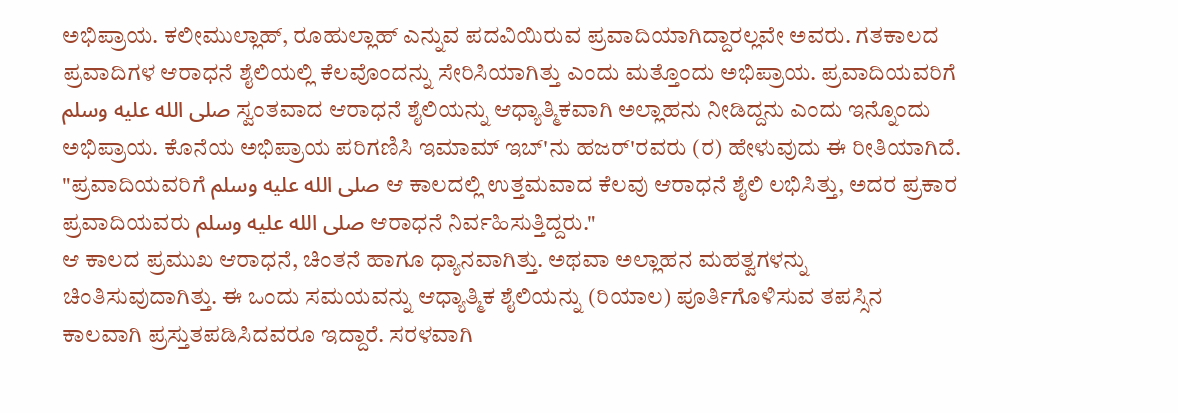ಅಭಿಪ್ರಾಯ. ಕಲೀಮುಲ್ಲಾಹ್, ರೂಹುಲ್ಲಾಹ್ ಎನ್ನುವ ಪದವಿಯಿರುವ ಪ್ರವಾದಿಯಾಗಿದ್ದಾರಲ್ಲವೇ ಅವರು. ಗತಕಾಲದ ಪ್ರವಾದಿಗಳ ಆರಾಧನೆ ಶೈಲಿಯಲ್ಲಿ ಕೆಲವೊಂದನ್ನು ಸೇರಿಸಿಯಾಗಿತ್ತು ಎಂದು ಮತ್ತೊಂದು ಅಭಿಪ್ರಾಯ. ಪ್ರವಾದಿಯವರಿಗೆ صلى الله عليه وسلم ಸ್ವಂತವಾದ ಆರಾಧನೆ ಶೈಲಿಯನ್ನು ಆಧ್ಯಾತ್ಮಿಕವಾಗಿ ಅಲ್ಲಾಹನು ನೀಡಿದ್ದನು ಎಂದು ಇನ್ನೊಂದು ಅಭಿಪ್ರಾಯ. ಕೊನೆಯ ಅಭಿಪ್ರಾಯ ಪರಿಗಣಿಸಿ ಇಮಾಮ್ ಇಬ್'ನು ಹಜರ್'ರವರು (ರ) ಹೇಳುವುದು ಈ ರೀತಿಯಾಗಿದೆ. "ಪ್ರವಾದಿಯವರಿಗೆ صلى الله عليه وسلم ಆ ಕಾಲದಲ್ಲಿ ಉತ್ತಮವಾದ ಕೆಲವು ಆರಾಧನೆ ಶೈಲಿ ಲಭಿಸಿತ್ತು, ಅದರ ಪ್ರಕಾರ ಪ್ರವಾದಿಯವರು صلى الله عليه وسلم ಆರಾಧನೆ ನಿರ್ವಹಿಸುತ್ತಿದ್ದರು."
ಆ ಕಾಲದ ಪ್ರಮುಖ ಆರಾಧನೆ, ಚಿಂತನೆ ಹಾಗೂ ಧ್ಯಾನವಾಗಿತ್ತು. ಅಥವಾ ಅಲ್ಲಾಹನ ಮಹತ್ವಗಳನ್ನು ಚಿಂತಿಸುವುದಾಗಿತ್ತು. ಈ ಒಂದು ಸಮಯವನ್ನು ಆಧ್ಯಾತ್ಮಿಕ ಶೈಲಿಯನ್ನು (ರಿಯಾಲ) ಪೂರ್ತಿಗೊಳಿಸುವ ತಪಸ್ಸಿನ ಕಾಲವಾಗಿ ಪ್ರಸ್ತುತಪಡಿಸಿದವರೂ ಇದ್ದಾರೆ. ಸರಳವಾಗಿ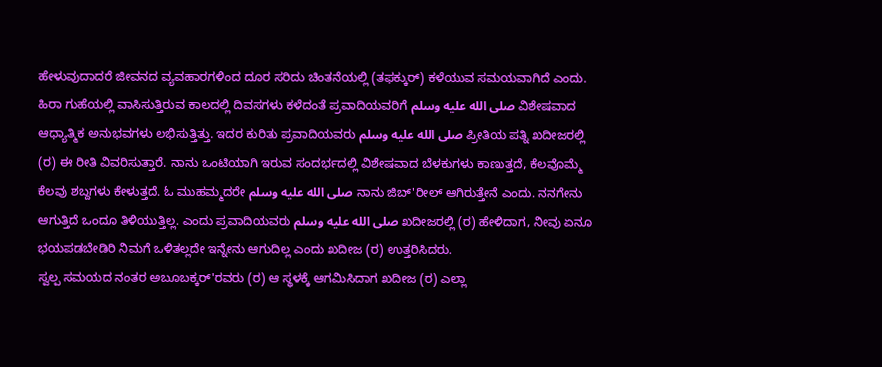ಹೇಳುವುದಾದರೆ ಜೀವನದ ವ್ಯವಹಾರಗಳಿಂದ ದೂರ ಸರಿದು ಚಿಂತನೆಯಲ್ಲಿ (ತಫಕ್ಕುರ್) ಕಳೆಯುವ ಸಮಯವಾಗಿದೆ ಎಂದು.
ಹಿರಾ ಗುಹೆಯಲ್ಲಿ ವಾಸಿಸುತ್ತಿರುವ ಕಾಲದಲ್ಲಿ ದಿವಸಗಳು ಕಳೆದಂತೆ ಪ್ರವಾದಿಯವರಿಗೆ صلى الله عليه وسلم ವಿಶೇಷವಾದ ಆಧ್ಯಾತ್ಮಿಕ ಅನುಭವಗಳು ಲಭಿಸುತ್ತಿತ್ತು. ಇದರ ಕುರಿತು ಪ್ರವಾದಿಯವರು صلى الله عليه وسلم ಪ್ರೀತಿಯ ಪತ್ನಿ ಖದೀಜರಲ್ಲಿ (ರ) ಈ ರೀತಿ ವಿವರಿಸುತ್ತಾರೆ. ನಾನು ಒಂಟಿಯಾಗಿ ಇರುವ ಸಂದರ್ಭದಲ್ಲಿ ವಿಶೇಷವಾದ ಬೆಳಕುಗಳು ಕಾಣುತ್ತದೆ, ಕೆಲವೊಮ್ಮೆ ಕೆಲವು ಶಬ್ದಗಳು ಕೇಳುತ್ತದೆ. ಓ ಮುಹಮ್ಮದರೇ صلى الله عليه وسلم ನಾನು ಜಿಬ್'ರೀಲ್ ಆಗಿರುತ್ತೇನೆ ಎಂದು. ನನಗೇನು ಆಗುತ್ತಿದೆ ಒಂದೂ ತಿಳಿಯುತ್ತಿಲ್ಲ. ಎಂದು ಪ್ರವಾದಿಯವರು صلى الله عليه وسلم ಖದೀಜರಲ್ಲಿ (ರ) ಹೇಳಿದಾಗ, ನೀವು ಏನೂ ಭಯಪಡಬೇಡಿರಿ ನಿಮಗೆ ಒಳಿತಲ್ಲದೇ ಇನ್ನೇನು ಆಗುದಿಲ್ಲ ಎಂದು ಖದೀಜ (ರ) ಉತ್ತರಿಸಿದರು.
ಸ್ವಲ್ಪ ಸಮಯದ ನಂತರ ಅಬೂಬಕ್ಕರ್'ರವರು (ರ) ಆ ಸ್ಥಳಕ್ಕೆ ಆಗಮಿಸಿದಾಗ ಖದೀಜ (ರ) ಎಲ್ಲಾ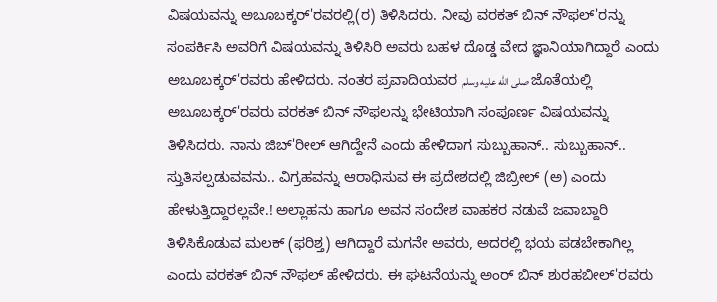ವಿಷಯವನ್ನು ಅಬೂಬಕ್ಕರ್'ರವರಲ್ಲಿ(ರ) ತಿಳಿಸಿದರು. ನೀವು ವರಕತ್ ಬಿನ್ ನೌಫಲ್'ರನ್ನು ಸಂಪರ್ಕಿಸಿ ಅವರಿಗೆ ವಿಷಯವನ್ನು ತಿಳಿಸಿರಿ ಅವರು ಬಹಳ ದೊಡ್ಡ ವೇದ ಜ್ಞಾನಿಯಾಗಿದ್ದಾರೆ ಎಂದು ಅಬೂಬಕ್ಕರ್'ರವರು ಹೇಳಿದರು. ನಂತರ ಪ್ರವಾದಿಯವರ صلى الله عليه وسلم ಜೊತೆಯಲ್ಲಿ ಅಬೂಬಕ್ಕರ್'ರವರು ವರಕತ್ ಬಿನ್ ನೌಫಲನ್ನು ಭೇಟಿಯಾಗಿ ಸಂಪೂರ್ಣ ವಿಷಯವನ್ನು ತಿಳಿಸಿದರು. ನಾನು ಜಿಬ್'ರೀಲ್ ಆಗಿದ್ದೇನೆ ಎಂದು ಹೇಳಿದಾಗ ಸುಬ್ಬುಹಾನ್.. ಸುಬ್ಬುಹಾನ್.. ಸ್ತುತಿಸಲ್ಪಡುವವನು.. ವಿಗ್ರಹವನ್ನು ಆರಾಧಿಸುವ ಈ ಪ್ರದೇಶದಲ್ಲಿ ಜಿಬ್ರೀಲ್ (ಅ) ಎಂದು ಹೇಳುತ್ತಿದ್ದಾರಲ್ಲವೇ.! ಅಲ್ಲಾಹನು ಹಾಗೂ ಅವನ ಸಂದೇಶ ವಾಹಕರ ನಡುವೆ ಜವಾಬ್ದಾರಿ ತಿಳಿಸಿಕೊಡುವ ಮಲಕ್ (ಫರಿಶ್ತ) ಆಗಿದ್ದಾರೆ ಮಗನೇ ಅವರು, ಅದರಲ್ಲಿ ಭಯ ಪಡಬೇಕಾಗಿಲ್ಲ ಎಂದು ವರಕತ್ ಬಿನ್ ನೌಫಲ್ ಹೇಳಿದರು. ಈ ಘಟನೆಯನ್ನು ಅಂರ್ ಬಿನ್ ಶುರಹಬೀಲ್'ರವರು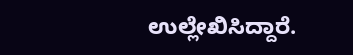ಉಲ್ಲೇಖಿಸಿದ್ದಾರೆ.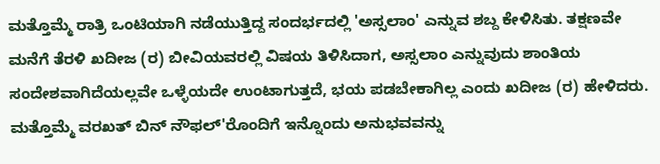ಮತ್ತೊಮ್ಮೆ ರಾತ್ರಿ ಒಂಟಿಯಾಗಿ ನಡೆಯುತ್ತಿದ್ದ ಸಂದರ್ಭದಲ್ಲಿ 'ಅಸ್ಸಲಾಂ' ಎನ್ನುವ ಶಬ್ದ ಕೇಳಿಸಿತು. ತಕ್ಷಣವೇ ಮನೆಗೆ ತೆರಳಿ ಖದೀಜ (ರ) ಬೀವಿಯವರಲ್ಲಿ ವಿಷಯ ತಿಳಿಸಿದಾಗ, ಅಸ್ಸಲಾಂ ಎನ್ನುವುದು ಶಾಂತಿಯ ಸಂದೇಶವಾಗಿದೆಯಲ್ಲವೇ ಒಳ್ಳೆಯದೇ ಉಂಟಾಗುತ್ತದೆ, ಭಯ ಪಡಬೇಕಾಗಿಲ್ಲ ಎಂದು ಖದೀಜ (ರ) ಹೇಳಿದರು.
ಮತ್ತೊಮ್ಮೆ ವರಖತ್ ಬಿನ್ ನೌಫಲ್'ರೊಂದಿಗೆ ಇನ್ನೊಂದು ಅನುಭವವನ್ನು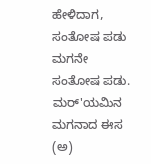ಹೇಳಿದಾಗ, ಸಂತೋಷ ಪಡು ಮಗನೇ ಸಂತೋಷ ಪಡು. ಮರ್'ಯಮಿನ ಮಗನಾದ ಈಸ (ಅ)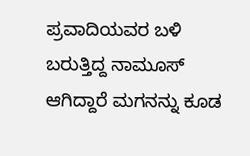ಪ್ರವಾದಿಯವರ ಬಳಿ ಬರುತ್ತಿದ್ದ ನಾಮೂಸ್ ಆಗಿದ್ದಾರೆ ಮಗನನ್ನು ಕೂಡ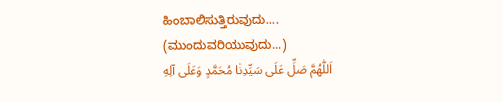ಹಿಂಬಾಲಿಸುತ್ತಿರುವುದು....
(ಮುಂದುವರಿಯುವುದು...)
اَللّٰهُمَّ صَلِّ عَلَى سَيِّدِنٰا مُحَمَّدٍ وَعَلَى آلِهِ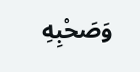وَصَحْبِهِ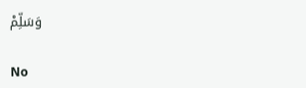وَسَلِّمْ

No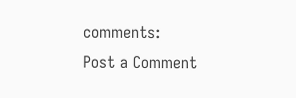comments:
Post a Comment